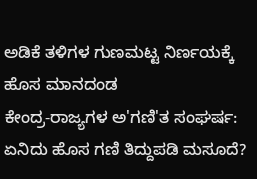ಅಡಿಕೆ ತಳಿಗಳ ಗುಣಮಟ್ಟ ನಿರ್ಣಯಕ್ಕೆ ಹೊಸ ಮಾನದಂಡ
ಕೇಂದ್ರ-ರಾಜ್ಯಗಳ ಅ'ಗಣಿ'ತ ಸಂಘರ್ಷ: ಏನಿದು ಹೊಸ ಗಣಿ ತಿದ್ದುಪಡಿ ಮಸೂದೆ?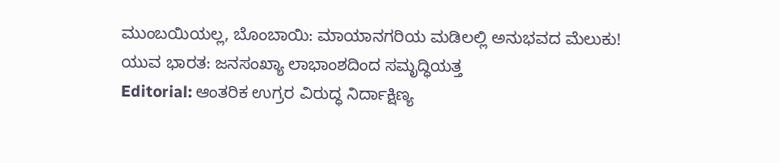ಮುಂಬಯಿಯಲ್ಲ, ಬೊಂಬಾಯಿ: ಮಾಯಾನಗರಿಯ ಮಡಿಲಲ್ಲಿ ಅನುಭವದ ಮೆಲುಕು!
ಯುವ ಭಾರತ: ಜನಸಂಖ್ಯಾ ಲಾಭಾಂಶದಿಂದ ಸಮೃದ್ಧಿಯತ್ತ
Editorial: ಆಂತರಿಕ ಉಗ್ರರ ವಿರುದ್ಧ ನಿರ್ದಾಕ್ಷಿಣ್ಯ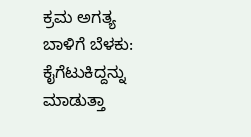ಕ್ರಮ ಅಗತ್ಯ
ಬಾಳಿಗೆ ಬೆಳಕು: ಕೈಗೆಟುಕಿದ್ದನ್ನು ಮಾಡುತ್ತಾ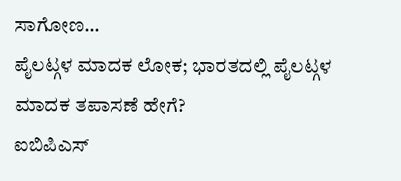ಸಾಗೋಣ…
ಪೈಲಟ್ಗಳ ಮಾದಕ ಲೋಕ; ಭಾರತದಲ್ಲಿ ಪೈಲಟ್ಗಳ ಮಾದಕ ತಪಾಸಣೆ ಹೇಗೆ?
ಐಬಿಪಿಎಸ್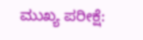ಮುಖ್ಯ ಪರೀಕ್ಷೆ: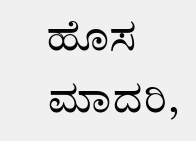ಹೊಸ ಮಾದರಿ,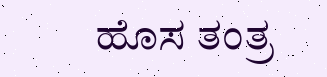ಹೊಸ ತಂತ್ರ